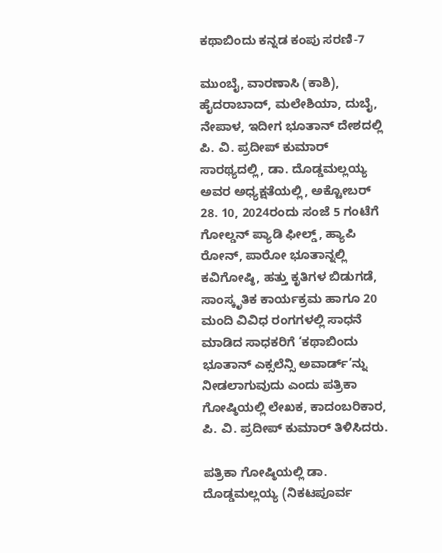ಕಥಾಬಿಂದು ಕನ್ನಡ ಕಂಪು ಸರಣಿ-7

ಮುಂಬೈ, ವಾರಣಾಸಿ (ಕಾಶಿ), ಹೈದರಾಬಾದ್, ಮಲೇಶಿಯಾ, ದುಬೈ, ನೇಪಾಳ, ಇದೀಗ ಭೂತಾನ್ ದೇಶದಲ್ಲಿ ಪಿ. ವಿ. ಪ್ರದೀಪ್ ಕುಮಾರ್ ಸಾರಥ್ಯದಲ್ಲಿ, ಡಾ. ದೊಡ್ಡಮಲ್ಲಯ್ಯ ಅವರ ಅಧ್ಯಕ್ಷತೆಯಲ್ಲಿ, ಅಕ್ಟೋಬರ್ 28. 10, 2024ರಂದು ಸಂಜೆ 5 ಗಂಟೆಗೆ ಗೋಲ್ಡನ್ ಪ್ಯಾಡಿ ಫೀಲ್ಡ್, ಹ್ಯಾಪಿ ರೋನ್, ಪಾರೋ ಭೂತಾನ್ನಲ್ಲಿ ಕವಿಗೋಷ್ಠಿ, ಹತ್ತು ಕೃತಿಗಳ ಬಿಡುಗಡೆ, ಸಾಂಸ್ಕೃತಿಕ ಕಾರ್ಯಕ್ರಮ ಹಾಗೂ 20 ಮಂದಿ ವಿವಿಧ ರಂಗಗಳಲ್ಲಿ ಸಾಧನೆ ಮಾಡಿದ ಸಾಧಕರಿಗೆ ‘ಕಥಾಬಿಂದು ಭೂತಾನ್ ಎಕ್ಸಲೆನ್ಸಿ ಅವಾರ್ಡ್’ನ್ನು ನೀಡಲಾಗುವುದು ಎಂದು ಪತ್ರಿಕಾ ಗೋಷ್ಠಿಯಲ್ಲಿ ಲೇಖಕ, ಕಾದಂಬರಿಕಾರ, ಪಿ. ವಿ. ಪ್ರದೀಪ್ ಕುಮಾರ್ ತಿಳಿಸಿದರು.

ಪತ್ರಿಕಾ ಗೋಷ್ಠಿಯಲ್ಲಿ ಡಾ. ದೊಡ್ಡಮಲ್ಲಯ್ಯ (ನಿಕಟಪೂರ್ವ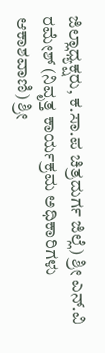ಜಿಲ್ಲಾಧ್ಯಕ್ಷರು, ಕ.ಸಾ.ಪ ಚಿತ್ರದುರ್ಗ ಜಿಲ್ಲೆ) ಶ್ರೀ ಎನ್.ವಿ ರಮೇಶ್ (ನಿವೃತ್ತ ಕಾರ್ಯಕ್ರಮ ಅಧಿಕಾರಿಗಳು ಆಕಾಶವಾಣಿ) ಶ್ರೀ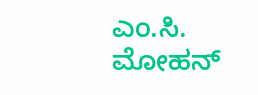ಎಂ.ಸಿ. ಮೋಹನ್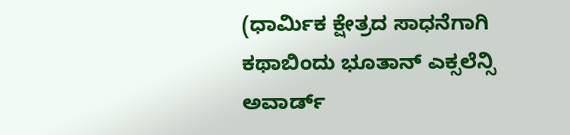(ಧಾರ್ಮಿಕ ಕ್ಷೇತ್ರದ ಸಾಧನೆಗಾಗಿ ಕಥಾಬಿಂದು ಭೂತಾನ್ ಎಕ್ಸಲೆನ್ಸಿ ಅವಾರ್ಡ್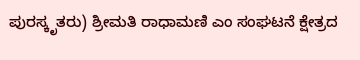ಪುರಸ್ಕೃತರು) ಶ್ರೀಮತಿ ರಾಧಾಮಣಿ ಎಂ ಸಂಘಟನೆ ಕ್ಷೇತ್ರದ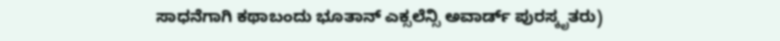ಸಾಧನೆಗಾಗಿ ಕಥಾಬಂದು ಭೂತಾನ್ ಎಕ್ಸಲೆನ್ಸಿ ಅವಾರ್ಡ್ ಪುರಸ್ಕೃತರು)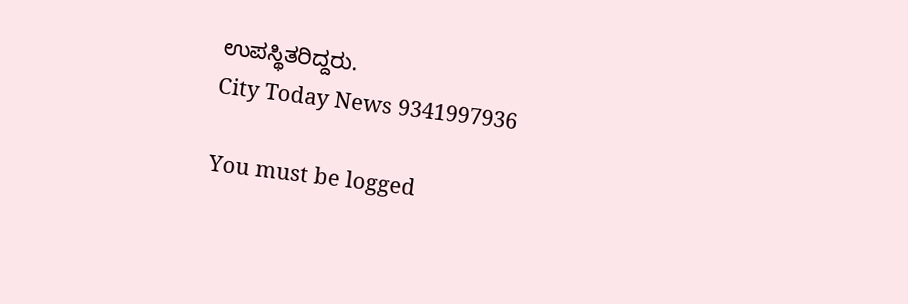ಉಪಸ್ಥಿತರಿದ್ದರು.
City Today News 9341997936

You must be logged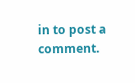in to post a comment.